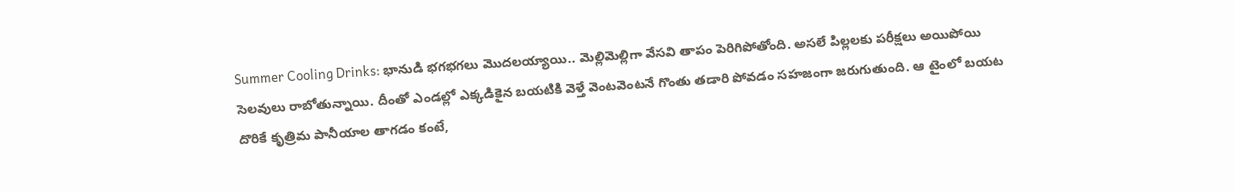Summer Cooling Drinks: భానుడి భగభగలు మొదలయ్యాయి.. మెల్లిమెల్లిగా వేసవి తాపం పెరిగిపోతోంది. అసలే పిల్లలకు పరీక్షలు అయిపోయి సెలవులు రాబోతున్నాయి. దీంతో ఎండల్లో ఎక్కడికైన బయటికి వెళ్తే వెంటవెంటనే గొంతు తడారి పోవడం సహజంగా జరుగుతుంది. ఆ టైంలో బయట దొరికే కృత్రిమ పానీయాల తాగడం కంటే,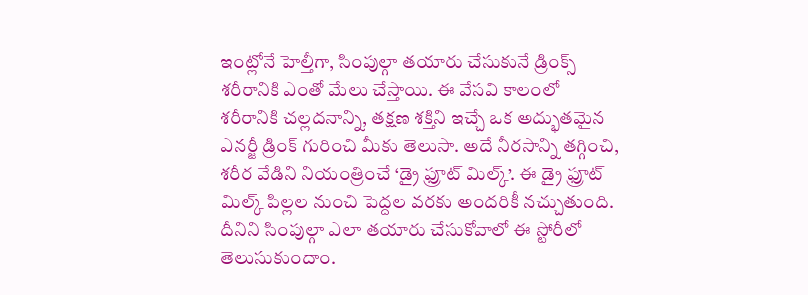ఇంట్లోనే హెల్తీగా, సింపుల్గా తయారు చేసుకునే డ్రింక్స్ శరీరానికి ఎంతో మేలు చేస్తాయి. ఈ వేసవి కాలంలో శరీరానికి చల్లదనాన్ని, తక్షణ శక్తిని ఇచ్చే ఒక అద్భుతమైన ఎనర్జీ డ్రింక్ గురించి మీకు తెలుసా. అదే నీరసాన్ని తగ్గించి, శరీర వేడిని నియంత్రించే ‘డ్రై ఫ్రూట్ మిల్క్’. ఈ డ్రై ఫ్రూట్ మిల్క్ పిల్లల నుంచి పెద్దల వరకు అందరికీ నచ్చుతుంది. దీనిని సింపుల్గా ఎలా తయారు చేసుకోవాలో ఈ స్టోరీలో తెలుసుకుందాం.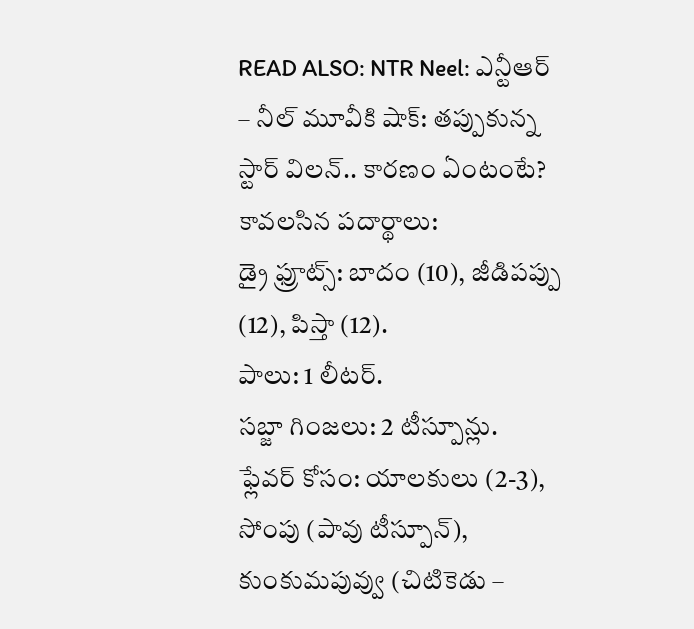READ ALSO: NTR Neel: ఎన్టీఆర్ – నీల్ మూవీకి షాక్: తప్పుకున్న స్టార్ విలన్.. కారణం ఏంటంటే?
కావలసిన పదార్థాలు:
డ్రై ఫ్రూట్స్: బాదం (10), జీడిపప్పు (12), పిస్తా (12).
పాలు: 1 లీటర్.
సబ్జా గింజలు: 2 టీస్పూన్లు.
ఫ్లేవర్ కోసం: యాలకులు (2-3), సోంపు (పావు టీస్పూన్), కుంకుమపువ్వు (చిటికెడు –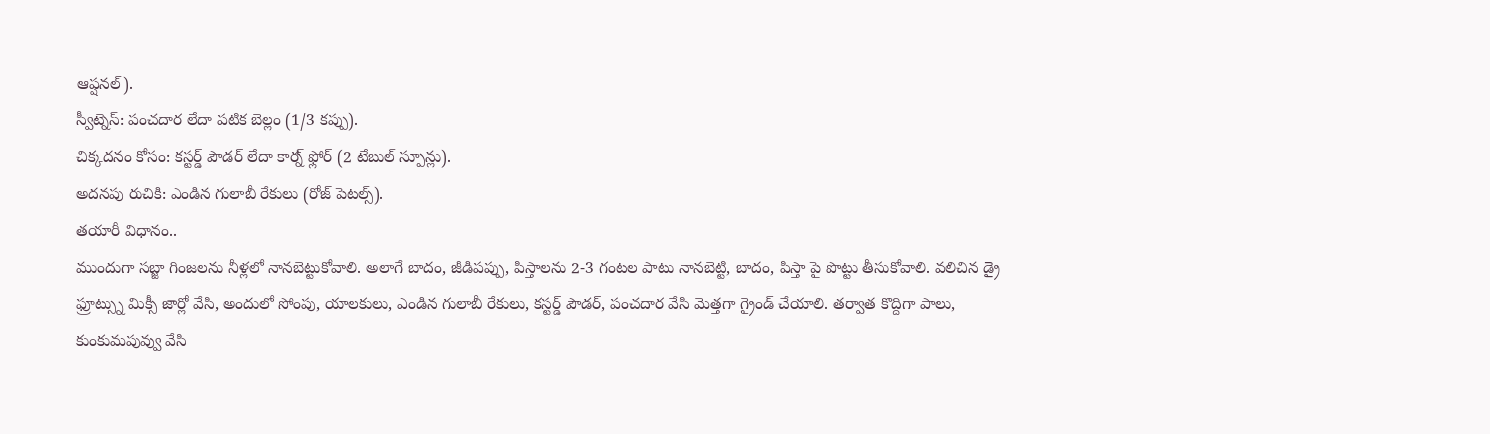ఆప్షనల్).
స్వీట్నెస్: పంచదార లేదా పటిక బెల్లం (1/3 కప్పు).
చిక్కదనం కోసం: కస్టర్డ్ పౌడర్ లేదా కార్న్ ఫ్లోర్ (2 టేబుల్ స్పూన్లు).
అదనపు రుచికి: ఎండిన గులాబీ రేకులు (రోజ్ పెటల్స్).
తయారీ విధానం..
ముందుగా సబ్జా గింజలను నీళ్లలో నానబెట్టుకోవాలి. అలాగే బాదం, జీడిపప్పు, పిస్తాలను 2-3 గంటల పాటు నానబెట్టి, బాదం, పిస్తా పై పొట్టు తీసుకోవాలి. వలిచిన డ్రై ఫ్రూట్స్ను మిక్సీ జార్లో వేసి, అందులో సోంపు, యాలకులు, ఎండిన గులాబీ రేకులు, కస్టర్డ్ పౌడర్, పంచదార వేసి మెత్తగా గ్రైండ్ చేయాలి. తర్వాత కొద్దిగా పాలు, కుంకుమపువ్వు వేసి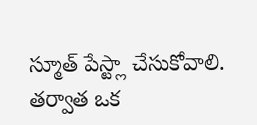స్మూత్ పేస్ట్లా చేసుకోవాలి. తర్వాత ఒక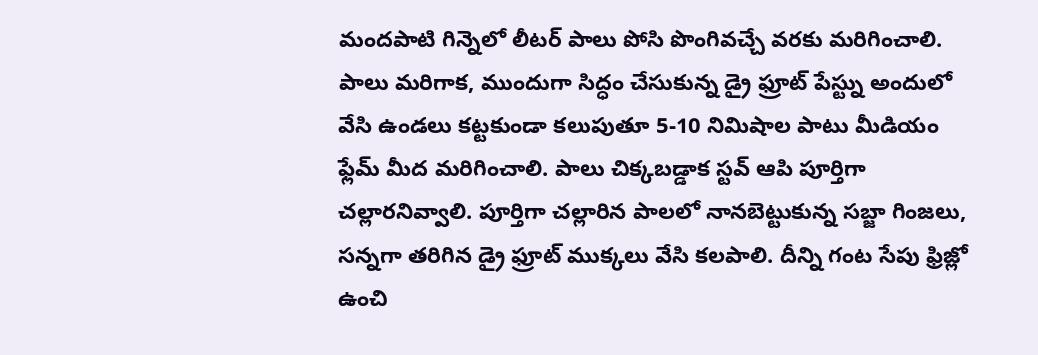మందపాటి గిన్నెలో లీటర్ పాలు పోసి పొంగివచ్చే వరకు మరిగించాలి. పాలు మరిగాక, ముందుగా సిద్ధం చేసుకున్న డ్రై ఫ్రూట్ పేస్ట్ను అందులో వేసి ఉండలు కట్టకుండా కలుపుతూ 5-10 నిమిషాల పాటు మీడియం ఫ్లేమ్ మీద మరిగించాలి. పాలు చిక్కబడ్డాక స్టవ్ ఆపి పూర్తిగా చల్లారనివ్వాలి. పూర్తిగా చల్లారిన పాలలో నానబెట్టుకున్న సబ్జా గింజలు, సన్నగా తరిగిన డ్రై ఫ్రూట్ ముక్కలు వేసి కలపాలి. దీన్ని గంట సేపు ఫ్రిజ్లో ఉంచి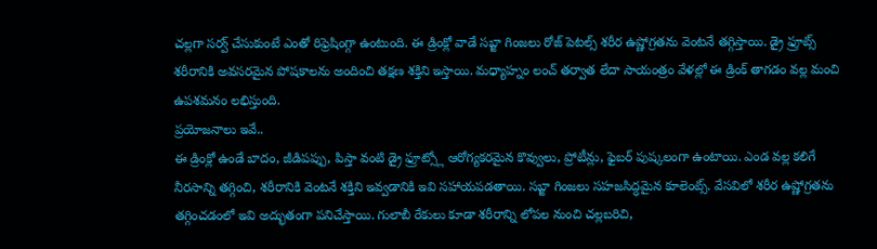చల్లగా సర్వ్ చేసుకుంటే ఎంతో రిఫ్రెషింగ్గా ఉంటుంది. ఈ డ్రింక్లో వాడే సబ్జా గింజలు రోజ్ పెటల్స్ శరీర ఉష్ణోగ్రతను వెంటనే తగ్గిస్తాయి. డ్రై ఫ్రూట్స్ శరీరానికి అవసరమైన పోషకాలను అందించి తక్షణ శక్తిని ఇస్తాయి. మధ్యాహ్నం లంచ్ తర్వాత లేదా సాయంత్రం వేళల్లో ఈ డ్రింక్ తాగడం వల్ల మంచి ఉపశమనం లభిస్తుంది.
ప్రయోజనాలు ఇవే..
ఈ డ్రింక్లో ఉండే బాదం, జీడిపప్పు, పిస్తా వంటి డ్రై ఫ్రూట్స్లో ఆరోగ్యకరమైన కొవ్వులు, ప్రోటీన్లు, ఫైబర్ పుష్కలంగా ఉంటాయి. ఎండ వల్ల కలిగే నీరసాన్ని తగ్గించి, శరీరానికి వెంటనే శక్తిని ఇవ్వడానికి ఇవి సహాయపడతాయి. సబ్జా గింజలు సహజసిద్ధమైన కూలెంట్స్. వేసవిలో శరీర ఉష్ణోగ్రతను తగ్గించడంలో ఇవి అద్భుతంగా పనిచేస్తాయి. గులాబీ రేకులు కూడా శరీరాన్ని లోపల నుంచి చల్లబరిచి,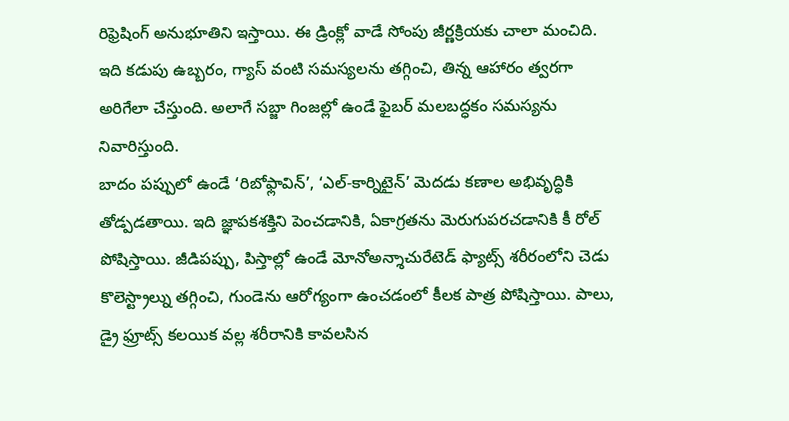రిఫ్రెషింగ్ అనుభూతిని ఇస్తాయి. ఈ డ్రింక్లో వాడే సోంపు జీర్ణక్రియకు చాలా మంచిది. ఇది కడుపు ఉబ్బరం, గ్యాస్ వంటి సమస్యలను తగ్గించి, తిన్న ఆహారం త్వరగా అరిగేలా చేస్తుంది. అలాగే సబ్జా గింజల్లో ఉండే ఫైబర్ మలబద్ధకం సమస్యను నివారిస్తుంది.
బాదం పప్పులో ఉండే ‘రిబోఫ్లావిన్’, ‘ఎల్-కార్నిటైన్’ మెదడు కణాల అభివృద్ధికి తోడ్పడతాయి. ఇది జ్ఞాపకశక్తిని పెంచడానికి, ఏకాగ్రతను మెరుగుపరచడానికి కీ రోల్ పోషిస్తాయి. జీడిపప్పు, పిస్తాల్లో ఉండే మోనోఅన్శాచురేటెడ్ ఫ్యాట్స్ శరీరంలోని చెడు కొలెస్ట్రాల్ను తగ్గించి, గుండెను ఆరోగ్యంగా ఉంచడంలో కీలక పాత్ర పోషిస్తాయి. పాలు, డ్రై ఫ్రూట్స్ కలయిక వల్ల శరీరానికి కావలసిన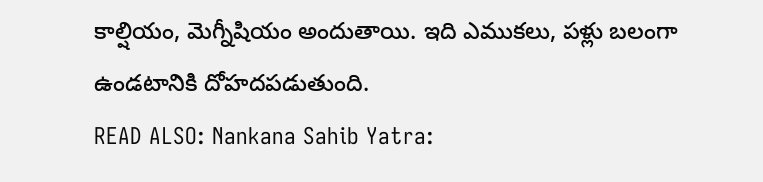కాల్షియం, మెగ్నీషియం అందుతాయి. ఇది ఎముకలు, పళ్లు బలంగా ఉండటానికి దోహదపడుతుంది.
READ ALSO: Nankana Sahib Yatra: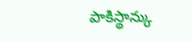పాకిస్థాన్కు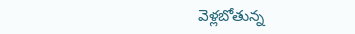వెళ్లబోతున్న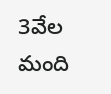3వేల మంది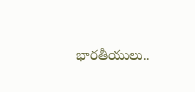భారతీయులు..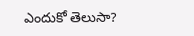ఎందుకో తెలుసా?